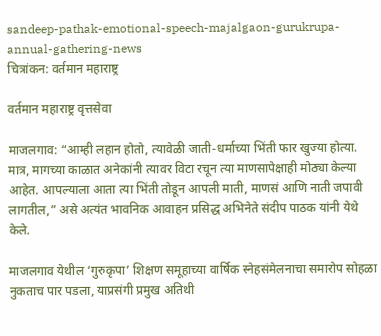sandeep-pathak-emotional-speech-majalgaon-gurukrupa-annual-gathering-news
चित्रांकन: वर्तमान महाराष्ट्र

वर्तमान महाराष्ट्र वृत्तसेवा

माजलगाव: “आम्ही लहान होतो, त्यावेळी जाती-धर्माच्या भिंती फार खुज्या होत्या. मात्र, मागच्या काळात अनेकांनी त्यावर विटा रचून त्या माणसापेक्षाही मोठ्या केल्या आहेत. आपल्याला आता त्या भिंती तोडून आपली माती, माणसं आणि नाती जपावी लागतील,” असे अत्यंत भावनिक आवाहन प्रसिद्ध अभिनेते संदीप पाठक यांनी येथे केले.

माजलगाव येथील ‘गुरुकृपा’ शिक्षण समूहाच्या वार्षिक स्नेहसंमेलनाचा समारोप सोहळा नुकताच पार पडला, याप्रसंगी प्रमुख अतिथी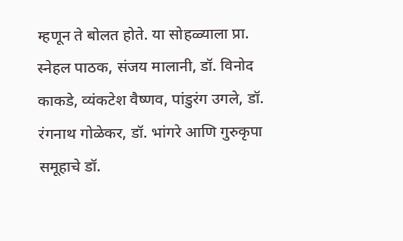म्हणून ते बोलत होते. या सोहळ्याला प्रा. स्नेहल पाठक, संजय मालानी, डॉ. विनोद काकडे, व्यंकटेश वैष्णव, पांडुरंग उगले, डॉ. रंगनाथ गोळेकर, डॉ. भांगरे आणि गुरुकृपा समूहाचे डॉ.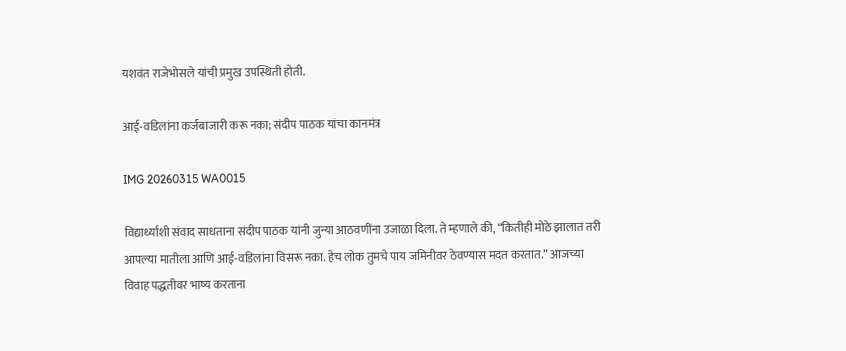यशवंत राजेभोसले यांची प्रमुख उपस्थिती होती.

आई-वडिलांना कर्जबाजारी करू नका; संदीप पाठक यांचा कानमंत्र

IMG 20260315 WA0015

विद्यार्थ्यांशी संवाद साधताना संदीप पाठक यांनी जुन्या आठवणींना उजाळा दिला. ते म्हणाले की, “कितीही मोठे झालात तरी आपल्या मातीला आणि आई-वडिलांना विसरू नका. हेच लोक तुमचे पाय जमिनीवर ठेवण्यास मदत करतात.” आजच्या विवाह पद्धतीवर भाष्य करताना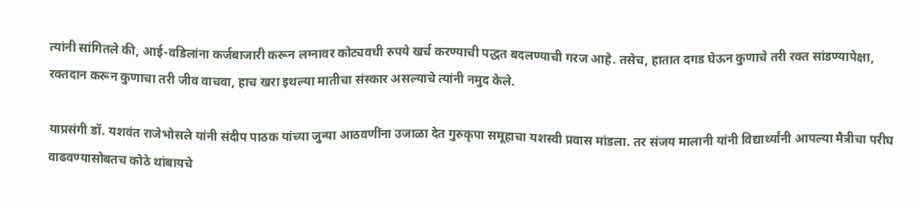त्यांनी सांगितले की, आई-वडिलांना कर्जबाजारी करून लग्नावर कोट्यवधी रुपये खर्च करण्याची पद्धत बदलण्याची गरज आहे. तसेच, हातात दगड घेऊन कुणाचे तरी रक्त सांडण्यापेक्षा, रक्तदान करून कुणाचा तरी जीव वाचवा, हाच खरा इथल्या मातीचा संस्कार असल्याचे त्यांनी नमुद केले.

याप्रसंगी डॉ. यशवंत राजेभोसले यांनी संदीप पाठक यांच्या जुन्या आठवणींना उजाळा देत गुरुकृपा समूहाचा यशस्वी प्रवास मांडला. तर संजय मालानी यांनी विद्यार्थ्यांनी आपल्या मैत्रीचा परीघ वाढवण्यासोबतच कोठे थांबायचे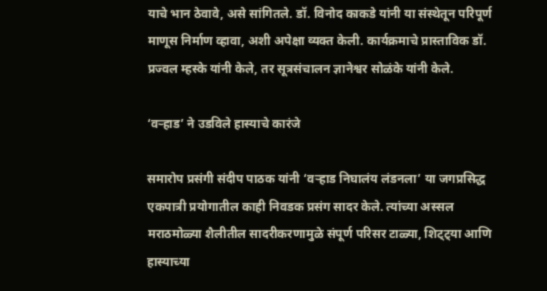याचे भान ठेवावे, असे सांगितले. डॉ. विनोद काकडे यांनी या संस्थेतून परिपूर्ण माणूस निर्माण व्हावा, अशी अपेक्षा व्यक्त केली. कार्यक्रमाचे प्रास्ताविक डॉ. प्रज्वल म्हस्के यांनी केले, तर सूत्रसंचालन ज्ञानेश्वर सोळंके यांनी केले.

‘वऱ्हाड’ ने उडविले हास्याचे कारंजे

समारोप प्रसंगी संदीप पाठक यांनी ‘वऱ्हाड निघालंय लंडनला’ या जगप्रसिद्ध एकपात्री प्रयोगातील काही निवडक प्रसंग सादर केले. त्यांच्या अस्सल मराठमोळ्या शैलीतील सादरीकरणामुळे संपूर्ण परिसर टाळ्या, शिट्ट्या आणि हास्याच्या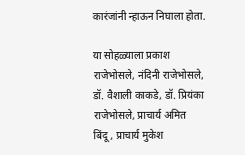कारंजांनी न्हाऊन निघाला होता.

या सोहळ्याला प्रकाश राजेभोसले, नंदिनी राजेभोसले, डॉ. वैशाली काकडे, डॉ. प्रियंका राजेभोसले, प्राचार्य अमित बिंदू, प्राचार्य मुकेश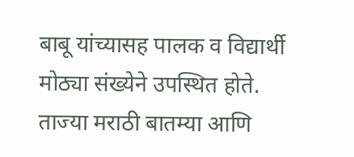बाबू यांच्यासह पालक व विद्यार्थी मोठ्या संख्येने उपस्थित होते. ताज्या मराठी बातम्या आणि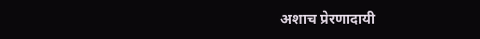अशाच प्रेरणादायी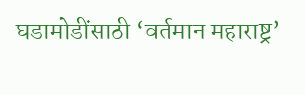घडामोडींसाठी ‘वर्तमान महाराष्ट्र’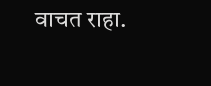वाचत राहा.